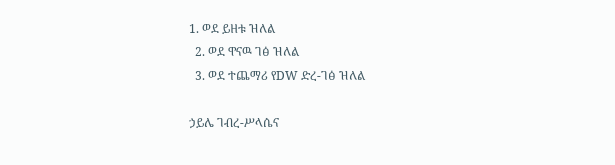1. ወደ ይዘቱ ዝለል
  2. ወደ ዋናዉ ገፅ ዝለል
  3. ወደ ተጨማሪ የDW ድረ-ገፅ ዝለል

ኃይሌ ገብረ-ሥላሴና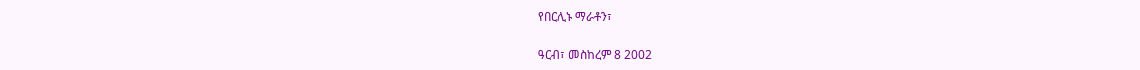የበርሊኑ ማራቶን፣

ዓርብ፣ መስከረም 8 2002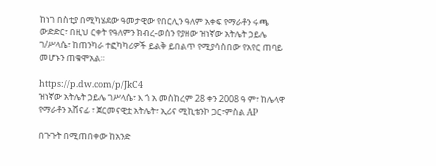ከነገ በስቲያ በሚካሄደው ዓመታዊው የበርሊን ዓለም አቀፍ የማራቶን ሩጫ ውድድር፣ በዚህ ርቀት የዓለምን ክብረ-ወሰን የያዘው ዝነኛው አትሌት ኃይሌ ገ/ሥላሴ፣ ከጠንካራ ተፎካካሪዎች ይልቅ ይበልጥ የሚያሳስበው የአየር ጠባይ መሆኑን ጠቁሞአል።

https://p.dw.com/p/JkC4
ዝነኛው አትሌት ኃይሌ ገሥላሴ፣ እ ጎ አ መስከረም 28 ቀን 2008 ዓ ም፣ ከሌላዋ የማራቶን አሸናፊ ፣ ጀርመናዊቷ አትሌት፣ ኢሪና ሚኪቴንኮ ጋር፣ምስል AP

በጉጉት በሚጠበቀው ከአንድ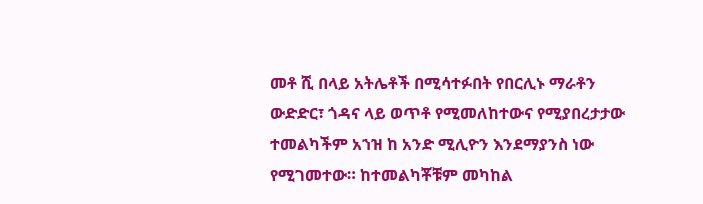መቶ ሺ በላይ አትሌቶች በሚሳተፉበት የበርሊኑ ማራቶን ውድድር፣ ጎዳና ላይ ወጥቶ የሚመለከተውና የሚያበረታታው ተመልካችም አኀዝ ከ አንድ ሚሊዮን እንደማያንስ ነው የሚገመተው። ከተመልካቾቹም መካከል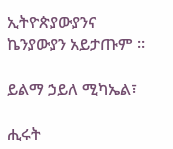ኢትዮጵያውያንና ኬንያውያን አይታጡም ።

ይልማ ኃይለ ሚካኤል፣

ሒሩት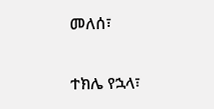መለሰ፣

ተክሌ የኋላ፣